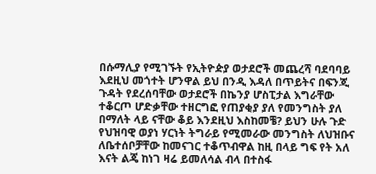በሱማሊያ የሚገኙት የኢትዮዽያ ወታደሮች መጨረሻ ባደባባይ እደዚህ መጎተት ሆንዋል ይህ በንዲ እዳለ በጥይትና በፍንጂ ጉዳት የደረሰባቸው ወታደሮች በኬንያ ሆስፒታል እግራቸው ተቆርጦ ሆድቃቸው ተዘርግፎ የጠያቂያ ያለ የመንግስት ያለ በማለት ላይ ናቸው ቆይ እንደዚህ እስከመቼ? ይህን ሁሉ ጉድ የህዝባዊ ወያነ ሃርነት ትግራይ የሚመራው መንግስት ለህዝቡና ለቤተሰቦቻቸው ከመናገር ተቆጥብዋል ከዚ በላይ ግፍ የት አለ እናት ልጄ ከነገ ዛሬ ይመለሳል ብላ በተስፋ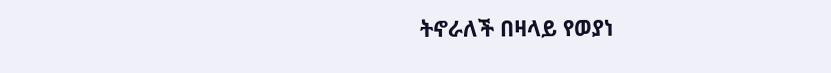ትኖራለች በዛላይ የወያነ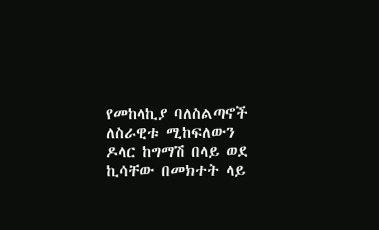የመከላኪያ ባለስልጣኖች ለስራዊቱ ሚከፍለውን ዶላር ከግማሽ በላይ ወደ ኪሳቸው በመክተት ላይ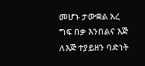መሆኑ ታውቋል አረ ግፍ በቃ እንበልና እጅ ለእጅ ተያይዘን ባድነት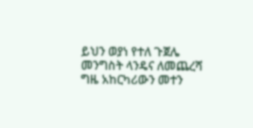ይህን ወያነ የተለ ጉጀሌ መንግስት ላንዴና ለመጨረሻ ግዜ አከርካሪውን መተን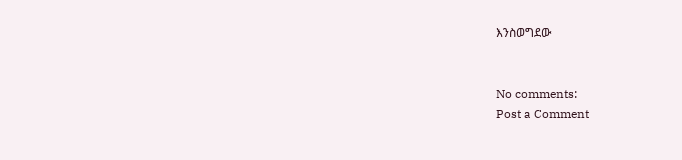እንስወግደው


No comments:
Post a Comment